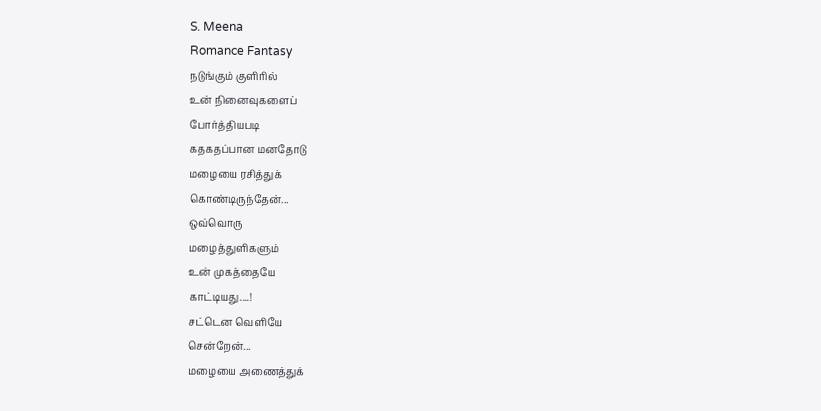S. Meena
Romance Fantasy
நடுங்கும் குளிரில்
உன் நினைவுகளைப்
போர்த்தியபடி
கதகதப்பான மனதோடு
மழையை ரசித்துக்
கொண்டிருந்தேன்...
ஒவ்வொரு
மழைத்துளிகளும்
உன் முகத்தையே
காட்டியது....!
சட்டென வெளியே
சென்றேன்...
மழையை அணைத்துக்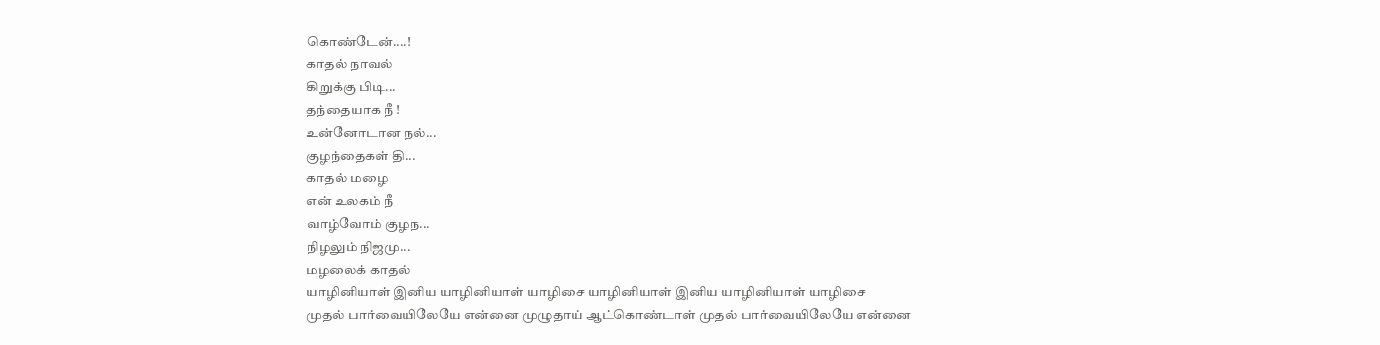கொண்டேன்....!
காதல் நாவல்
கிறுக்கு பிடி...
தந்தையாக நீ !
உன்னோடான நல்...
குழந்தைகள் தி...
காதல் மழை
என் உலகம் நீ
வாழ்வோம் குழந...
நிழலும் நிஜமு...
மழலைக் காதல்
யாழினியாள் இனிய யாழினியாள் யாழிசை யாழினியாள் இனிய யாழினியாள் யாழிசை
முதல் பார்வையிலேயே என்னை முழுதாய் ஆட்கொண்டாள் முதல் பார்வையிலேயே என்னை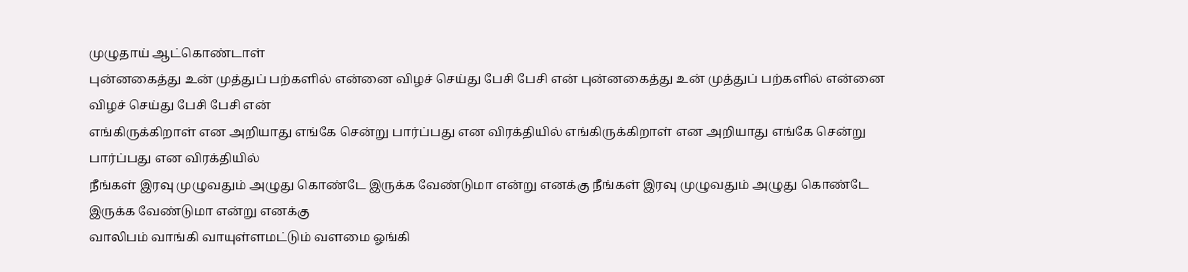முழுதாய் ஆட்கொண்டாள்
புன்னகைத்து உன் முத்துப் பற்களில் என்னை விழச் செய்து பேசி பேசி என் புன்னகைத்து உன் முத்துப் பற்களில் என்னை விழச் செய்து பேசி பேசி என்
எங்கிருக்கிறாள் என அறியாது எங்கே சென்று பார்ப்பது என விரக்தியில் எங்கிருக்கிறாள் என அறியாது எங்கே சென்று பார்ப்பது என விரக்தியில்
நீங்கள் இரவு முழுவதும் அழுது கொண்டே இருக்க வேண்டுமா என்று எனக்கு நீங்கள் இரவு முழுவதும் அழுது கொண்டே இருக்க வேண்டுமா என்று எனக்கு
வாலிபம் வாங்கி வாயுள்ளமட்டும் வளமை ஓங்கி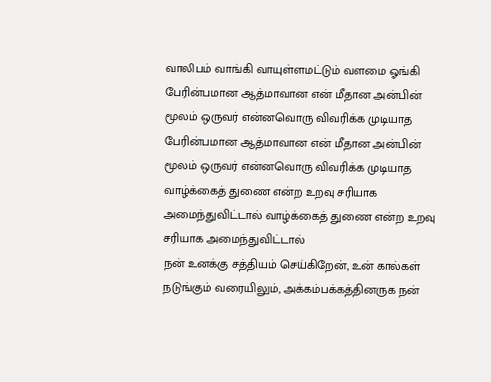வாலிபம் வாங்கி வாயுள்ளமட்டும் வளமை ஓங்கி
பேரின்பமான ஆத்மாவான என் மீதான அன்பின் மூலம் ஒருவர் என்னவொரு விவரிக்க முடியாத பேரின்பமான ஆத்மாவான என் மீதான அன்பின் மூலம் ஒருவர் என்னவொரு விவரிக்க முடியாத
வாழ்க்கைத் துணை என்ற உறவு சரியாக அமைந்துவிட்டால் வாழ்க்கைத் துணை என்ற உறவு சரியாக அமைந்துவிட்டால்
நன் உனக்கு சத்தியம் செய்கிறேன், உன் கால்கள் நடுங்கும் வரையிலும், அக்கம்பக்கத்தினருக நன்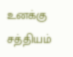உனக்கு சத்தியம்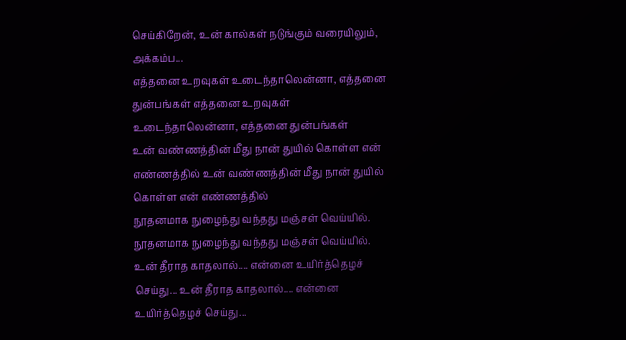செய்கிறேன், உன் கால்கள் நடுங்கும் வரையிலும், அக்கம்ப...
எத்தனை உறவுகள் உடைந்தாலென்னா, எத்தனை துன்பங்கள் எத்தனை உறவுகள் உடைந்தாலென்னா, எத்தனை துன்பங்கள்
உன் வண்ணத்தின் மீது நான் துயில் கொள்ள என் எண்ணத்தில் உன் வண்ணத்தின் மீது நான் துயில் கொள்ள என் எண்ணத்தில்
நூதனமாக நுழைந்து வந்தது மஞ்சள் வெய்யில். நூதனமாக நுழைந்து வந்தது மஞ்சள் வெய்யில்.
உன் தீராத காதலால்.... என்னை உயிர்த்தெழச் செய்து... உன் தீராத காதலால்.... என்னை உயிர்த்தெழச் செய்து...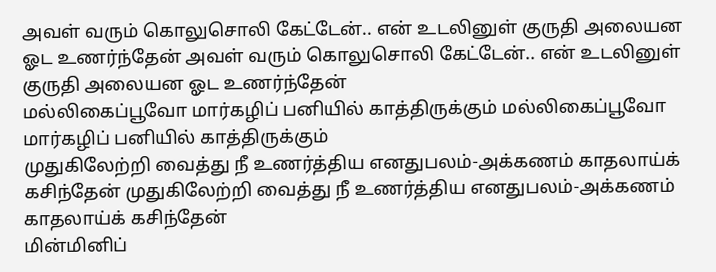அவள் வரும் கொலுசொலி கேட்டேன்.. என் உடலினுள் குருதி அலையன ஓட உணர்ந்தேன் அவள் வரும் கொலுசொலி கேட்டேன்.. என் உடலினுள் குருதி அலையன ஓட உணர்ந்தேன்
மல்லிகைப்பூவோ மார்கழிப் பனியில் காத்திருக்கும் மல்லிகைப்பூவோ மார்கழிப் பனியில் காத்திருக்கும்
முதுகிலேற்றி வைத்து நீ உணர்த்திய எனதுபலம்-அக்கணம் காதலாய்க் கசிந்தேன் முதுகிலேற்றி வைத்து நீ உணர்த்திய எனதுபலம்-அக்கணம் காதலாய்க் கசிந்தேன்
மின்மினிப்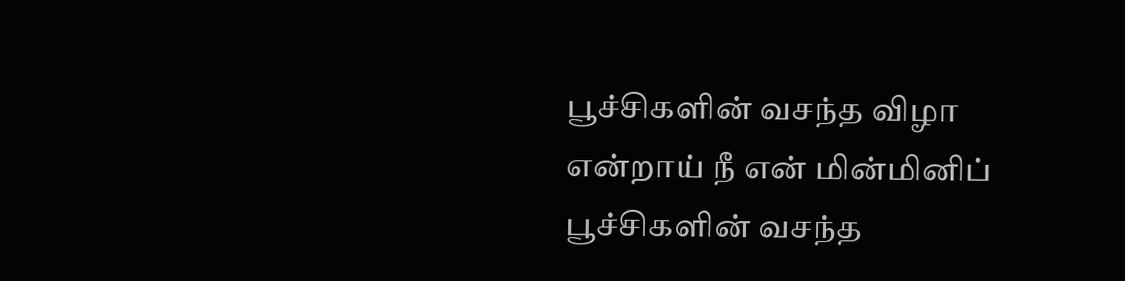பூச்சிகளின் வசந்த விழா என்றாய் நீ என் மின்மினிப் பூச்சிகளின் வசந்த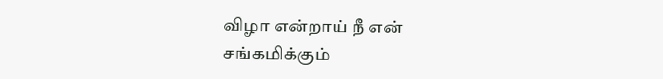விழா என்றாய் நீ என்
சங்கமிக்கும்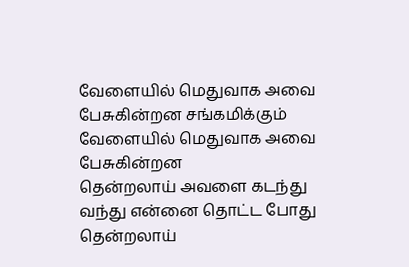வேளையில் மெதுவாக அவை பேசுகின்றன சங்கமிக்கும் வேளையில் மெதுவாக அவை பேசுகின்றன
தென்றலாய் அவளை கடந்து வந்து என்னை தொட்ட போது தென்றலாய்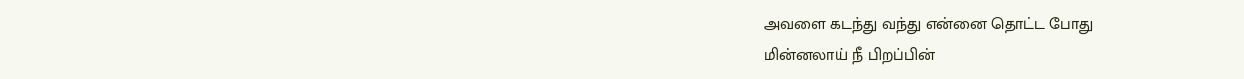அவளை கடந்து வந்து என்னை தொட்ட போது
மின்னலாய் நீ பிறப்பின்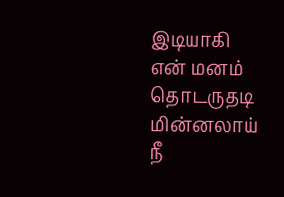இடியாகி என் மனம் தொடருதடி மின்னலாய் நீ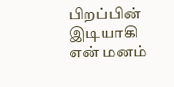பிறப்பின் இடியாகி என் மனம்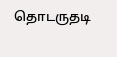தொடருதடி